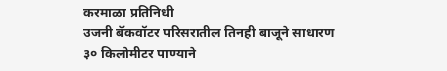करमाळा प्रतिनिधी
उजनी बॅकवॉटर परिसरातील तिनही बाजूने साधारण ३० किलोमीटर पाण्याने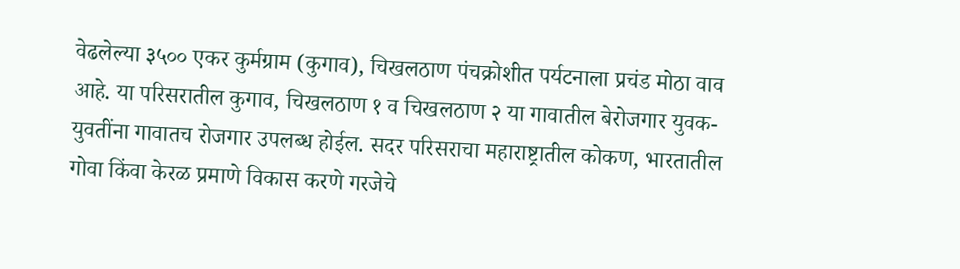वेढलेल्या ३५०० एकर कुर्मग्राम (कुगाव), चिखलठाण पंचक्रोशीत पर्यटनाला प्रचंड मोठा वाव आहे. या परिसरातील कुगाव, चिखलठाण १ व चिखलठाण २ या गावातील बेरोजगार युवक-युवतींना गावातच रोजगार उपलब्ध होईल. सदर परिसराचा महाराष्ट्रातील कोकण, भारतातील गोवा किंवा केरळ प्रमाणे विकास करणे गरजेचे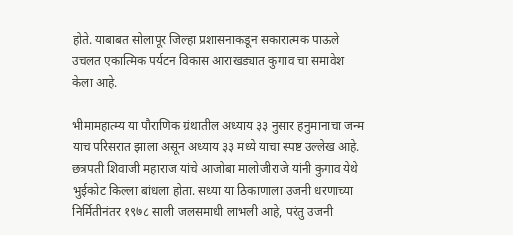होते. याबाबत सोलापूर जिल्हा प्रशासनाकडून सकारात्मक पाऊले उचलत एकात्मिक पर्यटन विकास आराखड्यात कुगाव चा समावेश केला आहे.

भीमामहात्म्य या पौराणिक ग्रंथातील अध्याय ३३ नुसार हनुमानाचा जन्म याच परिसरात झाला असून अध्याय ३३ मध्ये याचा स्पष्ट उल्लेख आहे. छत्रपती शिवाजी महाराज यांचे आजोबा मालोजीराजे यांनी कुगाव येथे भुईकोट किल्ला बांधला होता. सध्या या ठिकाणाला उजनी धरणाच्या निर्मितीनंतर १९७८ साली जलसमाधी लाभली आहे, परंतु उजनी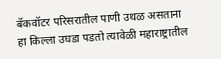बॅकवॉटर परिसरातील पाणी उथळ असताना हा किल्ला उघडा पडतो त्यावेळी महाराष्ट्रातील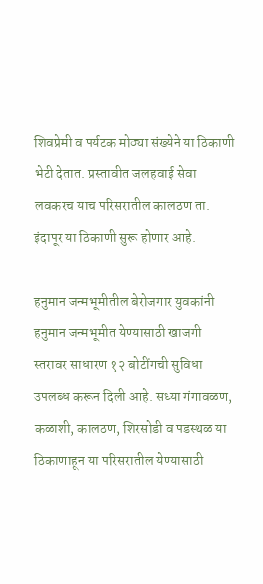शिवप्रेमी व पर्यटक मोठ्या संख्येने या ठिकाणी भेटी देतात. प्रस्तावीत जलहवाई सेवा लवकरच याच परिसरातील कालठण ता. इंदापूर या ठिकाणी सुरू होणार आहे.

हनुमान जन्मभूमीतील बेरोजगार युवकांनी हनुमान जन्मभूमीत येण्यासाठी खाजगी स्तरावर साधारण १२ बोटींगची सुविधा उपलब्ध करून दिली आहे. सध्या गंगावळण, कळाशी, कालठण, शिरसोडी व पडस्थळ या ठिकाणाहून या परिसरातील येण्यासाठी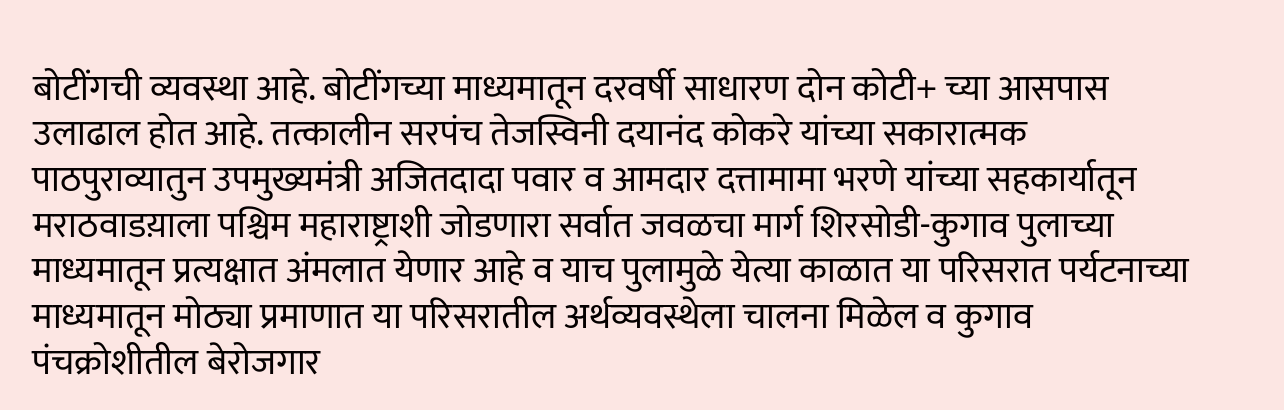बोटींगची व्यवस्था आहे. बोटींगच्या माध्यमातून दरवर्षी साधारण दोन कोटी+ च्या आसपास उलाढाल होत आहे. तत्कालीन सरपंच तेजस्विनी दयानंद कोकरे यांच्या सकारात्मक पाठपुराव्यातुन उपमुख्यमंत्री अजितदादा पवार व आमदार दत्तामामा भरणे यांच्या सहकार्यातून मराठवाडय़ाला पश्चिम महाराष्ट्राशी जोडणारा सर्वात जवळचा मार्ग शिरसोडी-कुगाव पुलाच्या माध्यमातून प्रत्यक्षात अंमलात येणार आहे व याच पुलामुळे येत्या काळात या परिसरात पर्यटनाच्या माध्यमातून मोठ्या प्रमाणात या परिसरातील अर्थव्यवस्थेला चालना मिळेल व कुगाव पंचक्रोशीतील बेरोजगार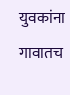युवकांना गावातच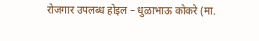रोजगार उपलब्ध होइल – धुळाभाऊ कोकरे (मा.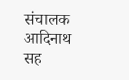संचालक आदिनाथ सह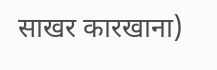साखर कारखाना)